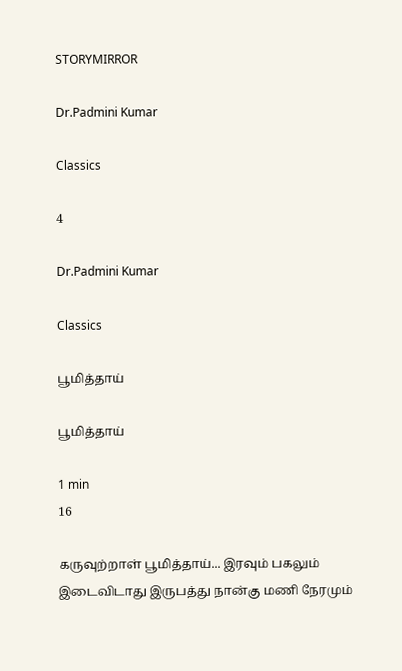STORYMIRROR

Dr.Padmini Kumar

Classics

4

Dr.Padmini Kumar

Classics

பூமித்தாய்

பூமித்தாய்

1 min
16

கருவுற்றாள் பூமித்தாய்... இரவும் பகலும் இடைவிடாது இருபத்து நான்கு மணி நேரமும்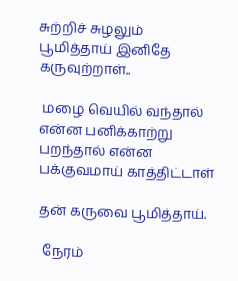சுற்றிச் சுழலும் பூமித்தாய் இனிதே கருவுற்றாள்..

 மழை வெயில் வந்தால் என்ன பனிக்காற்று பறந்தால் என்ன பக்குவமாய் காத்திட்டாள்

தன் கருவை பூமித்தாய்.

 நேரம்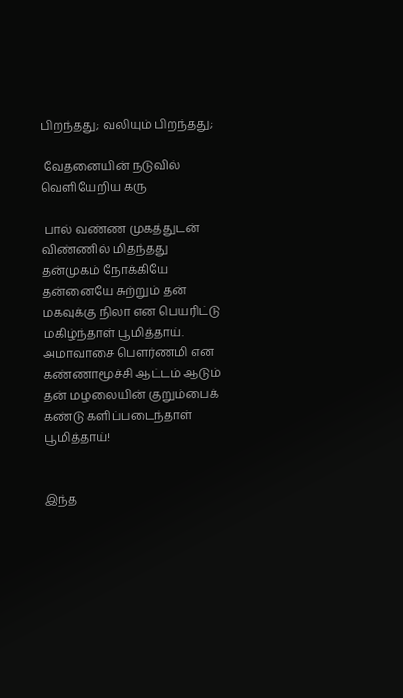பிறந்தது; வலியும் பிறந்தது;

 வேதனையின் நடுவில் வெளியேறிய கரு

 பால் வண்ண முகத்துடன் விண்ணில் மிதந்தது தன்முகம் நோக்கியே தன்னையே சுற்றும் தன் மகவுக்கு நிலா என பெயரிட்டு மகிழ்ந்தாள் பூமித்தாய். அமாவாசை பௌர்ணமி என கண்ணாமூச்சி ஆட்டம் ஆடும் தன் மழலையின் குறும்பைக் கண்டு களிப்படைந்தாள் பூமித்தாய்!


இந்த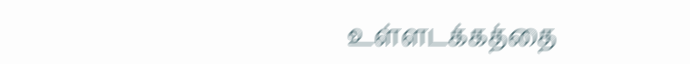உள்ளடக்கத்தை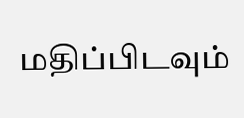மதிப்பிடவும்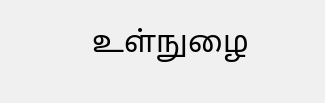உள்நுழை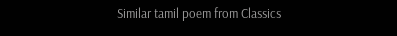Similar tamil poem from Classics